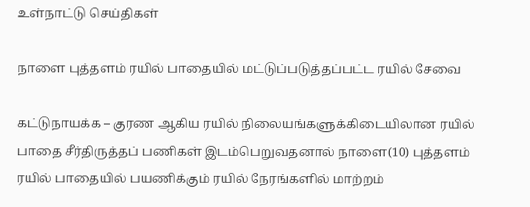உள்நாட்டு செய்திகள்

நாளை புத்தளம் ரயில் பாதையில் மட்டுப்படுத்தப்பட்ட ரயில் சேவை

கட்டுநாயக்க – குரண ஆகிய ரயில் நிலையங்களுக்கிடையிலான ரயில் பாதை சீர்திருத்தப் பணிகள் இடம்பெறுவதனால் நாளை(10) புத்தளம் ரயில் பாதையில் பயணிக்கும் ரயில் நேரங்களில் மாற்றம்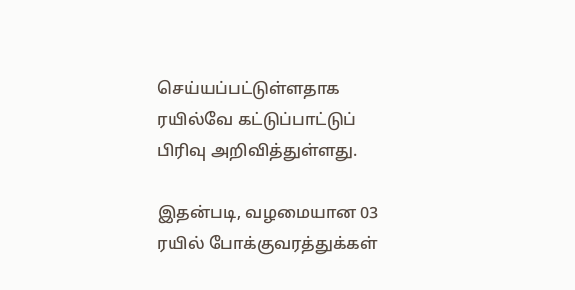செய்யப்பட்டுள்ளதாக ரயில்வே கட்டுப்பாட்டுப் பிரிவு அறிவித்துள்ளது.

இதன்படி, வழமையான 03 ரயில் போக்குவரத்துக்கள்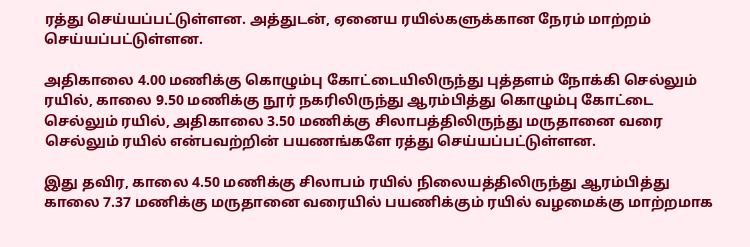ரத்து செய்யப்பட்டுள்ளன. அத்துடன், ஏனைய ரயில்களுக்கான நேரம் மாற்றம் செய்யப்பட்டுள்ளன.

அதிகாலை 4.00 மணிக்கு கொழும்பு கோட்டையிலிருந்து புத்தளம் நோக்கி செல்லும் ரயில், காலை 9.50 மணிக்கு நூர் நகரிலிருந்து ஆரம்பித்து கொழும்பு கோட்டை செல்லும் ரயில், அதிகாலை 3.50 மணிக்கு சிலாபத்திலிருந்து மருதானை வரை செல்லும் ரயில் என்பவற்றின் பயணங்களே ரத்து செய்யப்பட்டுள்ளன.

இது தவிர, காலை 4.50 மணிக்கு சிலாபம் ரயில் நிலையத்திலிருந்து ஆரம்பித்து காலை 7.37 மணிக்கு மருதானை வரையில் பயணிக்கும் ரயில் வழமைக்கு மாற்றமாக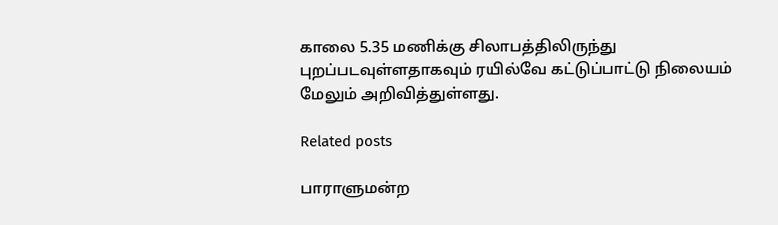காலை 5.35 மணிக்கு சிலாபத்திலிருந்து புறப்படவுள்ளதாகவும் ரயில்வே கட்டுப்பாட்டு நிலையம் மேலும் அறிவித்துள்ளது.

Related posts

பாராளுமன்ற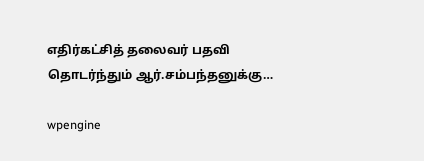எதிர்கட்சித் தலைவர் பதவி தொடர்ந்தும் ஆர்.சம்பந்தனுக்கு…

wpengine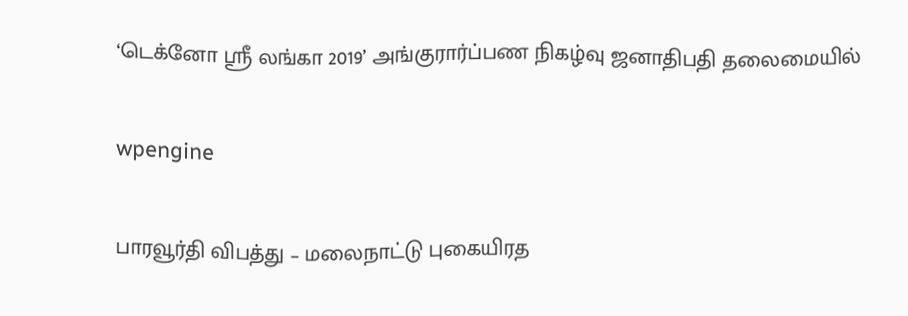‘டெக்னோ ஸ்ரீ லங்கா 2019’ அங்குரார்ப்பண நிகழ்வு ஜனாதிபதி தலைமையில்

wpengine

பாரவூர்தி விபத்து – மலைநாட்டு புகையிரத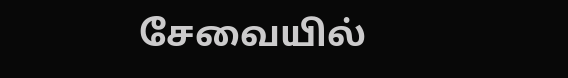சேவையில்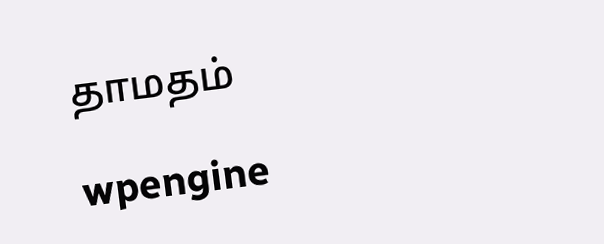தாமதம்

wpengine